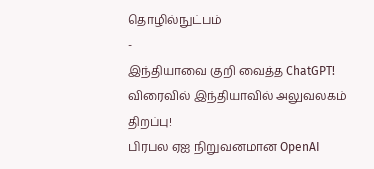தொழில்நுட்பம்
-
இந்தியாவை குறி வைத்த ChatGPT! விரைவில் இந்தியாவில் அலுவலகம் திறப்பு!
பிரபல ஏஐ நிறுவனமான OpenAI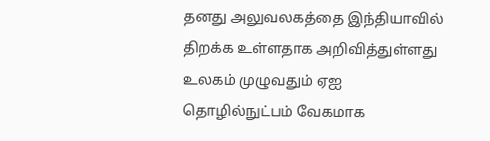தனது அலுவலகத்தை இந்தியாவில் திறக்க உள்ளதாக அறிவித்துள்ளது உலகம் முழுவதும் ஏஐ தொழில்நுட்பம் வேகமாக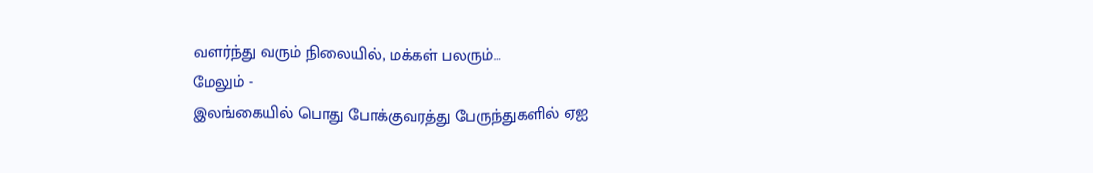வளர்ந்து வரும் நிலையில், மக்கள் பலரும்…
மேலும் -
இலங்கையில் பொது போக்குவரத்து பேருந்துகளில் ஏஐ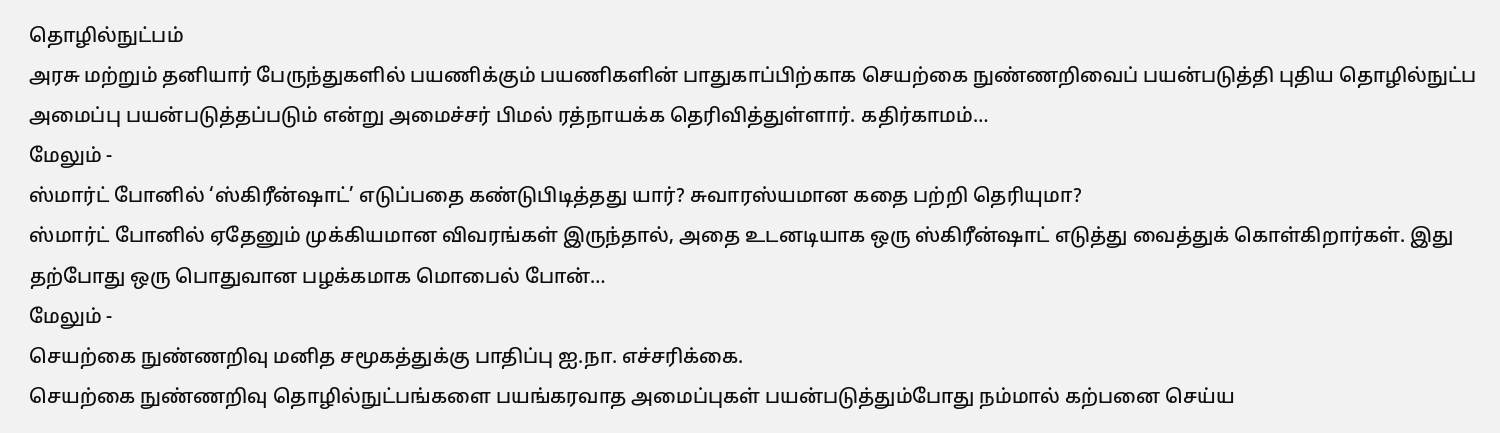தொழில்நுட்பம்
அரசு மற்றும் தனியார் பேருந்துகளில் பயணிக்கும் பயணிகளின் பாதுகாப்பிற்காக செயற்கை நுண்ணறிவைப் பயன்படுத்தி புதிய தொழில்நுட்ப அமைப்பு பயன்படுத்தப்படும் என்று அமைச்சர் பிமல் ரத்நாயக்க தெரிவித்துள்ளார். கதிர்காமம்…
மேலும் -
ஸ்மார்ட் போனில் ‘ஸ்கிரீன்ஷாட்’ எடுப்பதை கண்டுபிடித்தது யார்? சுவாரஸ்யமான கதை பற்றி தெரியுமா?
ஸ்மார்ட் போனில் ஏதேனும் முக்கியமான விவரங்கள் இருந்தால், அதை உடனடியாக ஒரு ஸ்கிரீன்ஷாட் எடுத்து வைத்துக் கொள்கிறார்கள். இது தற்போது ஒரு பொதுவான பழக்கமாக மொபைல் போன்…
மேலும் -
செயற்கை நுண்ணறிவு மனித சமூகத்துக்கு பாதிப்பு ஐ.நா. எச்சரிக்கை.
செயற்கை நுண்ணறிவு தொழில்நுட்பங்களை பயங்கரவாத அமைப்புகள் பயன்படுத்தும்போது நம்மால் கற்பனை செய்ய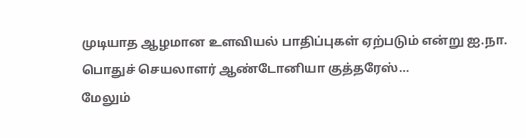முடியாத ஆழமான உளவியல் பாதிப்புகள் ஏற்படும் என்று ஐ.நா. பொதுச் செயலாளர் ஆண்டோனியா குத்தரேஸ்…
மேலும்